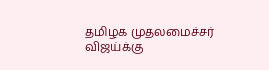தமிழக முதலமைச்சர் விஜய்க்கு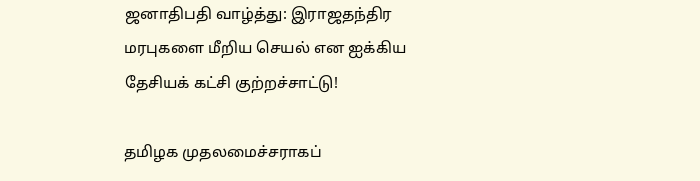ஜனாதிபதி வாழ்த்து: இராஜதந்திர மரபுகளை மீறிய செயல் என ஐக்கிய தேசியக் கட்சி குற்றச்சாட்டு!

தமிழக முதலமைச்சராகப்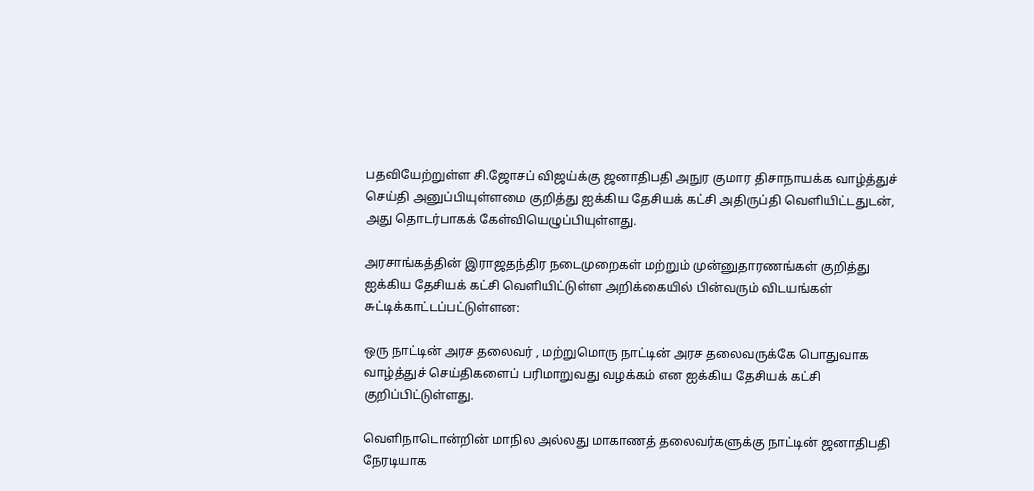பதவியேற்றுள்ள சி.ஜோசப் விஜய்க்கு ஜனாதிபதி அநுர குமார திசாநாயக்க வாழ்த்துச் செய்தி அனுப்பியுள்ளமை குறித்து ஐக்கிய தேசியக் கட்சி அதிருப்தி வெளியிட்டதுடன், அது தொடர்பாகக் கேள்வியெழுப்பியுள்ளது.

அரசாங்கத்தின் இராஜதந்திர நடைமுறைகள் மற்றும் முன்னுதாரணங்கள் குறித்து ஐக்கிய தேசியக் கட்சி வெளியிட்டுள்ள அறிக்கையில் பின்வரும் விடயங்கள் சுட்டிக்காட்டப்பட்டுள்ளன:

ஒரு நாட்டின் அரச தலைவர் , மற்றுமொரு நாட்டின் அரச தலைவருக்கே பொதுவாக வாழ்த்துச் செய்திகளைப் பரிமாறுவது வழக்கம் என ஐக்கிய தேசியக் கட்சி குறிப்பிட்டுள்ளது.

வெளிநாடொன்றின் மாநில அல்லது மாகாணத் தலைவர்களுக்கு நாட்டின் ஜனாதிபதி நேரடியாக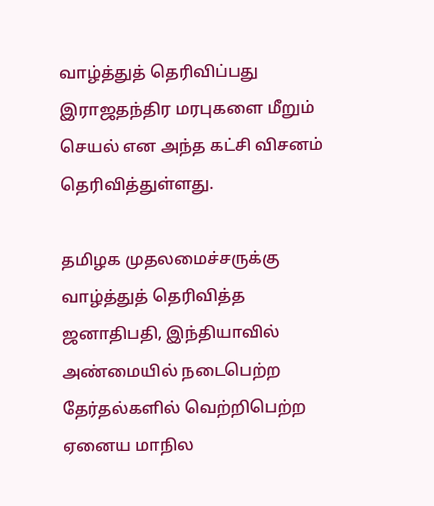வாழ்த்துத் தெரிவிப்பது இராஜதந்திர மரபுகளை மீறும் செயல் என அந்த கட்சி விசனம் தெரிவித்துள்ளது.

தமிழக முதலமைச்சருக்கு வாழ்த்துத் தெரிவித்த ஜனாதிபதி, இந்தியாவில் அண்மையில் நடைபெற்ற தேர்தல்களில் வெற்றிபெற்ற ஏனைய மாநில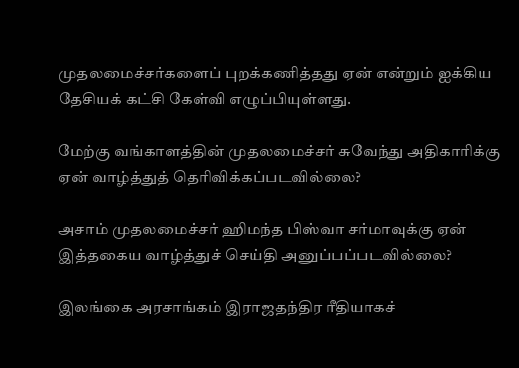முதலமைச்சர்களைப் புறக்கணித்தது ஏன் என்றும் ஐக்கிய தேசியக் கட்சி கேள்வி எழுப்பியுள்ளது.

மேற்கு வங்காளத்தின் முதலமைச்சர் சுவேந்து அதிகாரிக்கு ஏன் வாழ்த்துத் தெரிவிக்கப்படவில்லை?

அசாம் முதலமைச்சர் ஹிமந்த பிஸ்வா சர்மாவுக்கு ஏன் இத்தகைய வாழ்த்துச் செய்தி அனுப்பப்படவில்லை?

இலங்கை அரசாங்கம் இராஜதந்திர ரீதியாகச்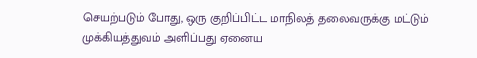செயற்படும் போது, ஒரு குறிப்பிட்ட மாநிலத் தலைவருக்கு மட்டும் முக்கியத்துவம் அளிப்பது ஏனைய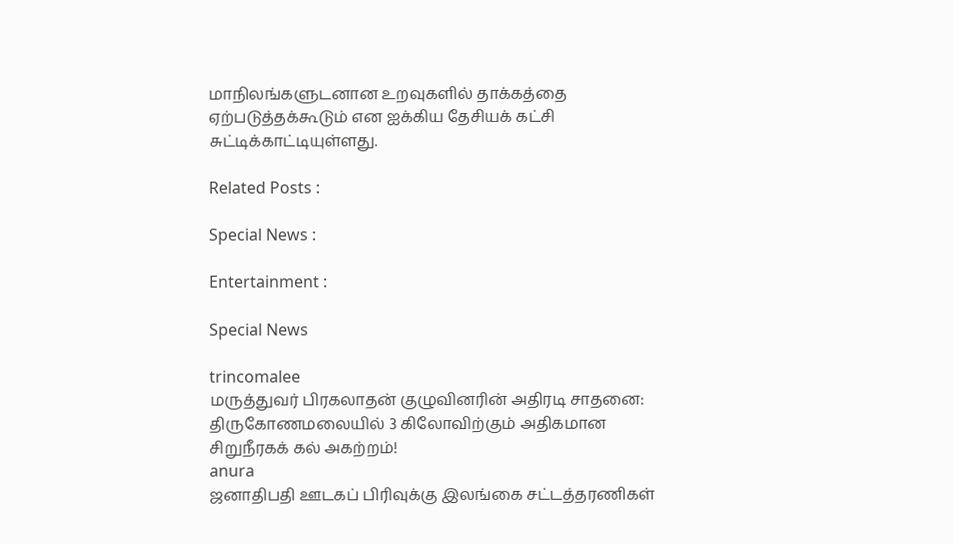மாநிலங்களுடனான உறவுகளில் தாக்கத்தை ஏற்படுத்தக்கூடும் என ஐக்கிய தேசியக் கட்சி சுட்டிக்காட்டியுள்ளது.

Related Posts :

Special News :

Entertainment :

Special News

trincomalee
மருத்துவர் பிரகலாதன் குழுவினரின் அதிரடி சாதனை: திருகோணமலையில் 3 கிலோவிற்கும் அதிகமான சிறுநீரகக் கல் அகற்றம்!
anura
ஜனாதிபதி ஊடகப் பிரிவுக்கு இலங்கை சட்டத்தரணிகள்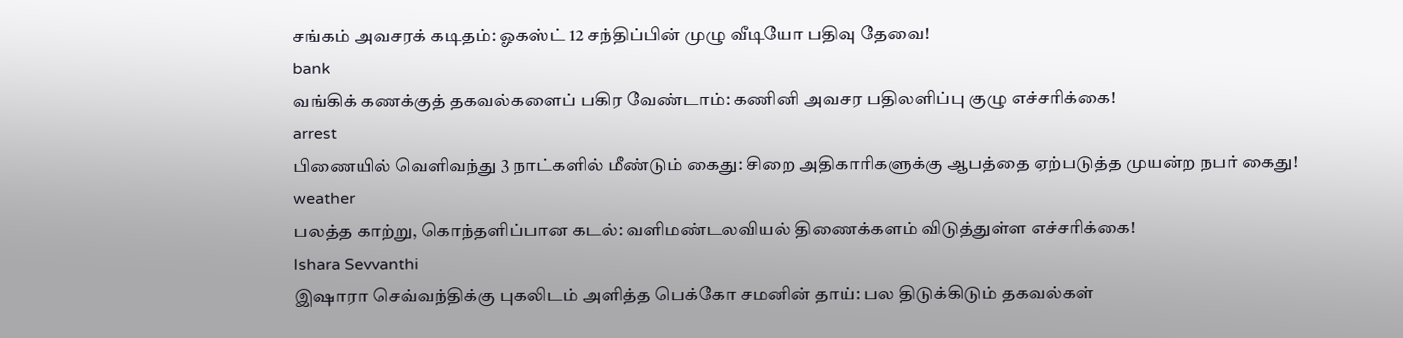சங்கம் அவசரக் கடிதம்: ஓகஸ்ட் 12 சந்திப்பின் முழு வீடியோ பதிவு தேவை!
bank
வங்கிக் கணக்குத் தகவல்களைப் பகிர வேண்டாம்: கணினி அவசர பதிலளிப்பு குழு எச்சரிக்கை!
arrest
பிணையில் வெளிவந்து 3 நாட்களில் மீண்டும் கைது: சிறை அதிகாரிகளுக்கு ஆபத்தை ஏற்படுத்த முயன்ற நபர் கைது!
weather
பலத்த காற்று, கொந்தளிப்பான கடல்: வளிமண்டலவியல் திணைக்களம் விடுத்துள்ள எச்சரிக்கை!
Ishara Sevvanthi
இஷாரா செவ்வந்திக்கு புகலிடம் அளித்த பெக்கோ சமனின் தாய்: பல திடுக்கிடும் தகவல்கள்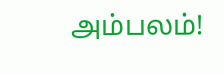அம்பலம்!